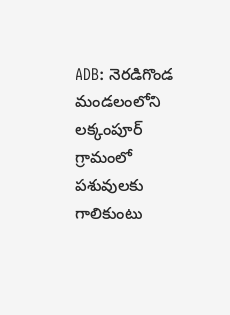ADB: నెరడిగొండ మండలంలోని లక్కంపూర్ గ్రామంలో పశువులకు గాలికుంటు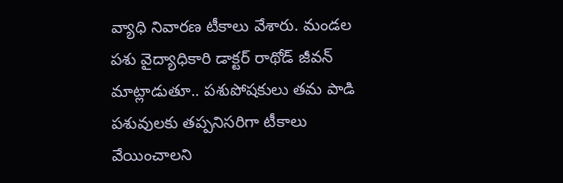వ్యాధి నివారణ టీకాలు వేశారు. మండల పశు వైద్యాధికారి డాక్టర్ రాథోడ్ జీవన్ మాట్లాడుతూ.. పశుపోషకులు తమ పాడి పశువులకు తప్పనిసరిగా టీకాలు వేయించాలని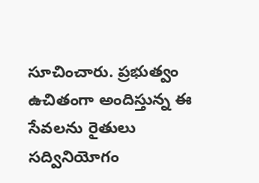సూచించారు. ప్రభుత్వం ఉచితంగా అందిస్తున్న ఈ సేవలను రైతులు సద్వినియోగం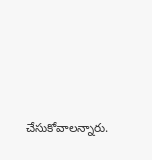చేసుకోవాలన్నారు.